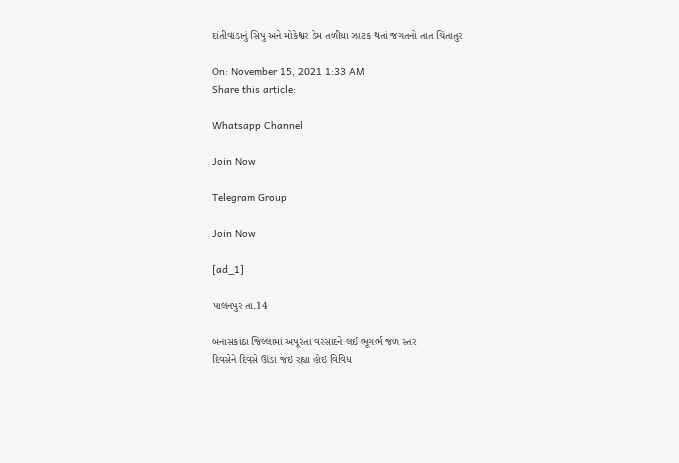દાંતીવાડાનું સિપુ અને મોકેશ્વર ડેમ તળીયા ઝાટક થતાં જગતનો તાત ચિંતાતુર

On: November 15, 2021 1:33 AM
Share this article:

Whatsapp Channel

Join Now

Telegram Group

Join Now

[ad_1]

પાલનપુર તા.14

બનાસકાંઠા જિલ્લામાં અપૂરતા વરસાદને લઈ ભૂગર્ભ જળ સ્તર
દિવસેને દિવસે ઊંડા જઇ રહ્યા હોઇ વિવિધ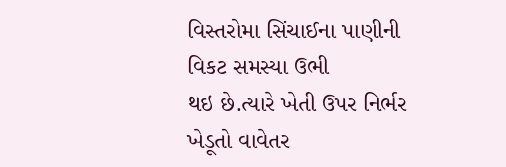વિસ્તરોમા સિંચાઈના પાણીની વિકટ સમસ્યા ઉભી
થઇ છે.ત્યારે ખેતી ઉપર નિર્ભર ખેડૂતો વાવેતર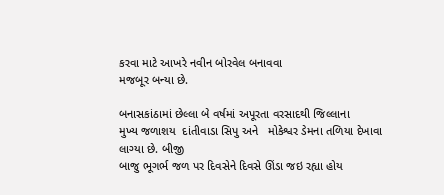કરવા માટે આખરે નવીન બોરવેલ બનાવવા
મજબૂર બન્યા છે.

બનાસકાંઠામાં છેલ્લા બે વર્ષમાં અપૂરતા વરસાદથી જિલ્લાના
મુખ્ય જળાશય  દાંતીવાડા સિપુ અને   મોકેશ્વર ડેમના તળિયા દેખાવા લાગ્યા છે. બીજી
બાજુ ભૂગર્ભ જળ પર દિવસેને દિવસે ઊંડા જઇ રહ્યા હોય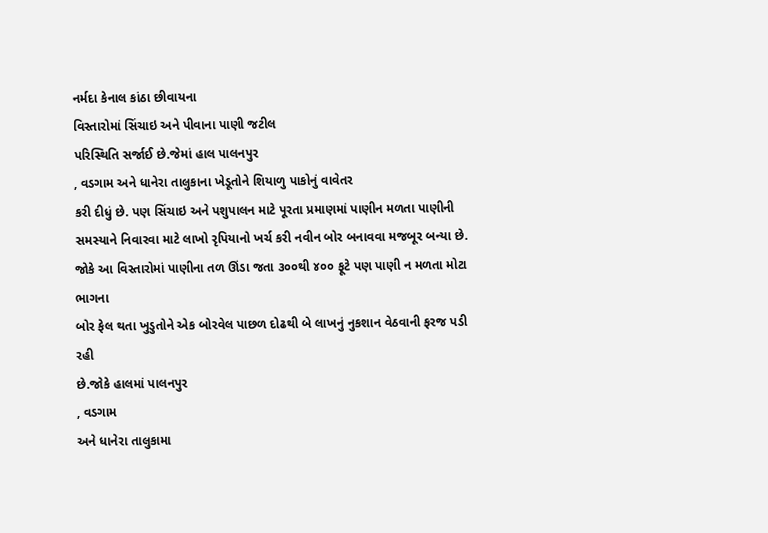નર્મદા કેનાલ કાંઠા છીવાયના
વિસ્તારોમાં સિંચાઇ અને પીવાના પાણી જટીલ
પરિસ્થિતિ સર્જાઈ છે.જેમાં હાલ પાલનપુર
, વડગામ અને ધાનેરા તાલુકાના ખેડૂતોને શિયાળુ પાકોનું વાવેતર
કરી દીધું છે. પણ સિંચાઇ અને પશુપાલન માટે પૂરતા પ્રમાણમાં પાણીન મળતા પાણીની
સમસ્યાને નિવારવા માટે લાખો રૃપિયાનો ખર્ચ કરી નવીન બોર બનાવવા મજબૂર બન્યા છે.
જોકે આ વિસ્તારોમાં પાણીના તળ ઊંડા જતા ૩૦૦થી ૪૦૦ ફૂટે પણ પાણી ન મળતા મોટા ભાગના
બોર ફેલ થતા ખુડુતોને એક બોરવેલ પાછળ દોઢથી બે લાખનું નુકશાન વેઠવાની ફરજ પડી રહી
છે.જોકે હાલમાં પાલનપુર
, વડગામ
અને ધાનેરા તાલુકામા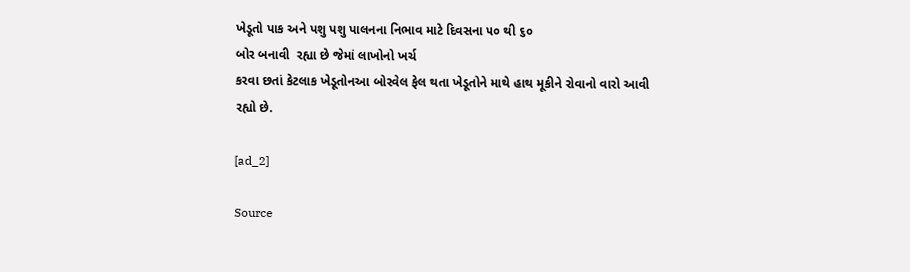ખેડૂતો પાક અને પશુ પશુ પાલનના નિભાવ માટે દિવસના ૫૦ થી ૬૦
બોર બનાવી  રહ્યા છે જેમાં લાખોનો ખર્ચ
કરવા છતાં કેટલાક ખેડૂતોનઆ બોરવેલ ફેલ થતા ખેડૂતોને માથે હાથ મૂકીને રોવાનો વારો આવી
રહ્યો છે.

[ad_2]

Source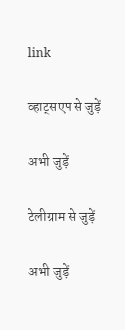link

व्हाट्सएप से जुड़ें

अभी जुड़ें

टेलीग्राम से जुड़ें

अभी जुड़ें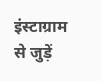इंस्टाग्राम से जुड़ें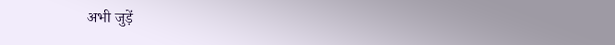अभी जुड़ें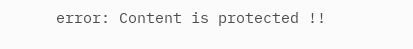error: Content is protected !!